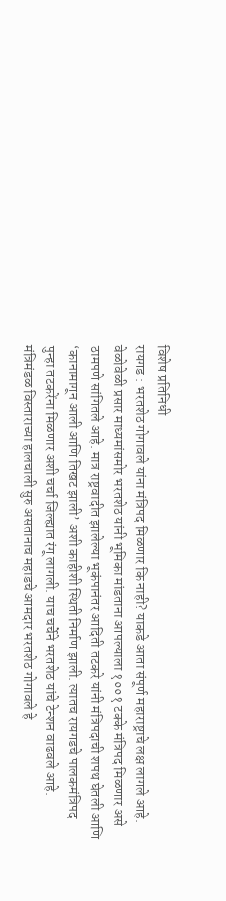विशेष प्रतिनिधी
रायगड : भरतशेठ गोगावले यांना मंत्रिपद मिळणार कि नाही? याकडे आता संपूर्ण महाराष्ट्राचे लक्ष लागले आहे. वेळोवेळी प्रसार माध्यमांसमोर भरतशेठ यांनी भूमिका मांडताना आपल्याला १००१ टक्के मंत्रिपद मिळणार असे ठामपणे सांगितले आहे. मात्र राष्ट्रवादीत झालेल्या भूकंपानंतर आदिती तटकरे यांनी मंत्रिपदाची शपथ घेतली आणि ‘कानामागून आली आणि तिखट झाली’ अशी काहीशी स्थिती निर्माण झाली. त्यातच रायगडचे पालकमंत्रिपद पुन्हा तटकरेंना मिळणार अशी चर्चा जिल्ह्यात रंगू लागली. याच चर्चेने भरतशेठ यांचे टेन्शन वाढवले आहे.
मंत्रिमंडळ विस्ताराच्या हालचाली सुरु असतानाच महाडचे आमदार भरतशेठ गोगावले हे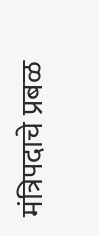मंत्रिपदाचे प्रबळ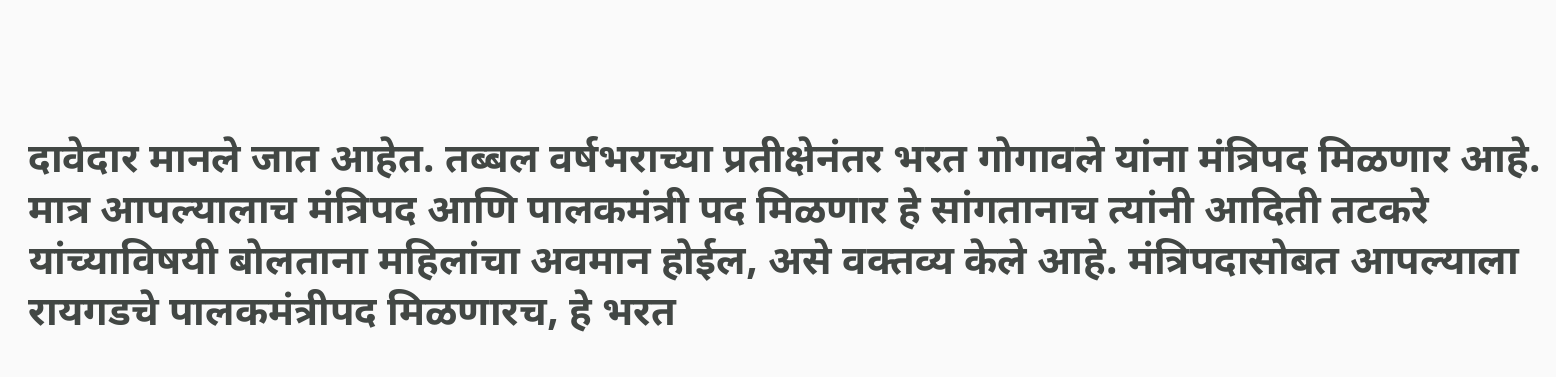दावेदार मानले जात आहेत. तब्बल वर्षभराच्या प्रतीक्षेनंतर भरत गोगावले यांना मंत्रिपद मिळणार आहे. मात्र आपल्यालाच मंत्रिपद आणि पालकमंत्री पद मिळणार हे सांगतानाच त्यांनी आदिती तटकरे यांच्याविषयी बोलताना महिलांचा अवमान होईल, असे वक्तव्य केले आहे. मंत्रिपदासोबत आपल्याला रायगडचे पालकमंत्रीपद मिळणारच, हे भरत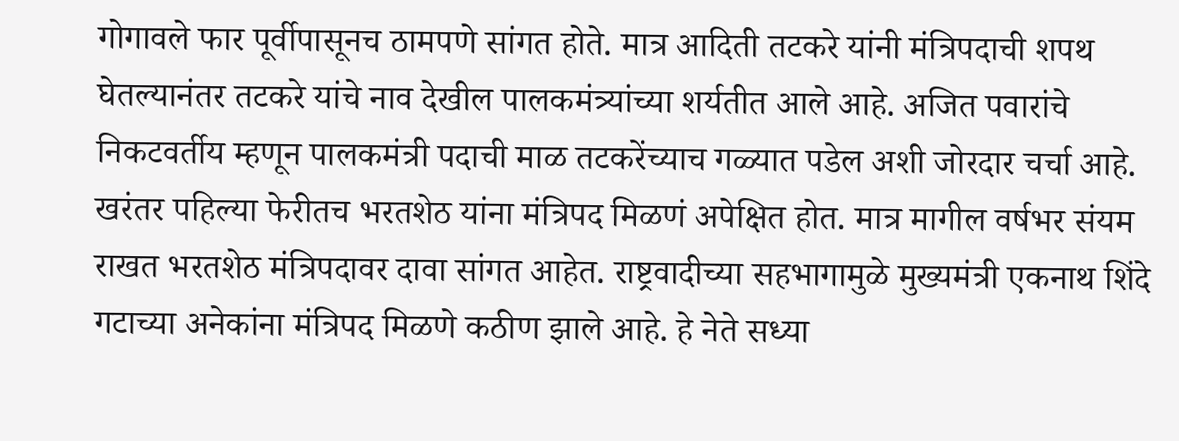गोगावले फार पूर्वीपासूनच ठामपणे सांगत होते. मात्र आदिती तटकरे यांनी मंत्रिपदाची शपथ घेतल्यानंतर तटकरे यांचे नाव देखील पालकमंत्र्यांच्या शर्यतीत आले आहे. अजित पवारांचे निकटवर्तीय म्हणून पालकमंत्री पदाची माळ तटकरेंच्याच गळ्यात पडेल अशी जोरदार चर्चा आहे.
खरंतर पहिल्या फेरीतच भरतशेठ यांना मंत्रिपद मिळणं अपेक्षित होत. मात्र मागील वर्षभर संयम राखत भरतशेठ मंत्रिपदावर दावा सांगत आहेत. राष्ट्रवादीच्या सहभागामुळे मुख्यमंत्री एकनाथ शिंदे गटाच्या अनेकांना मंत्रिपद मिळणे कठीण झाले आहे. हे नेते सध्या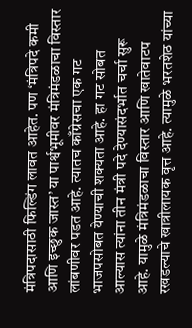मंत्रिपदासाठी फिल्डिंग लावत आहेत. पण ‘मंत्रिपदे कमी आणि इच्छुक जास्त’ या पार्श्वभूमीवर मंत्रिमंडळाचा विस्तार लांबणीवर पडत आहे. त्यातच काँग्रेसचा एक गट भाजपसोबत येण्याची शक्यता आहे. हा गट सोबत आल्यास त्यांना तीन मंत्री पदे देण्यासंदर्भात चर्चा सुरू आहे. यामुळे मंत्रिमंडळाचा विस्तार आणि खातेवाटप रखडल्याचे खात्रीलायक वृत्त आहे. त्यामुळे भरतशेठ यांच्या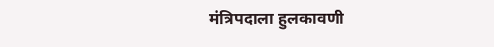मंत्रिपदाला हुलकावणी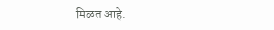मिळत आहे.